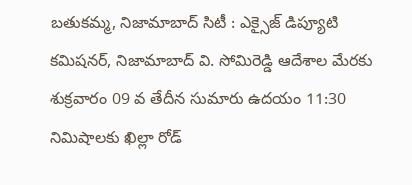బతుకమ్మ, నిజామాబాద్ సిటీ : ఎక్సైజ్ డిప్యూటి కమిషనర్, నిజామాబాద్ వి. సోమిరెడ్డి ఆదేశాల మేరకు శుక్రవారం 09 వ తేదీన సుమారు ఉదయం 11:30 నిమిషాలకు ఖిల్లా రోడ్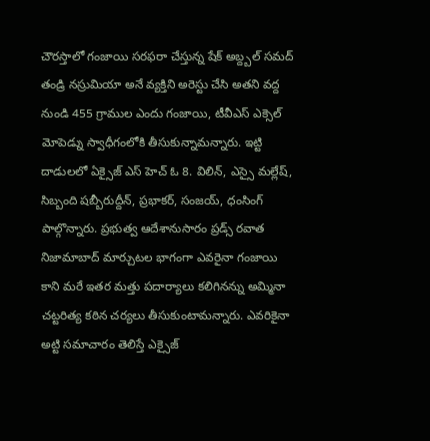చౌరస్తాలో గంజాయి సరఫరా చేస్తున్న షేక్ అబ్ద్బల్ సమద్ తండ్రి నస్రుమియా అనే వ్యక్తిని అరెస్టు చేసి అతని వద్ద నుండి 455 గ్రాముల ఎందు గంజాయి, టీవీఎస్ ఎక్సెల్ మోపెడ్ను స్వాధీగంలోకి తీసుకున్నామన్నారు. ఇట్టి దాడులలో ఏక్సైజ్ ఎస్ హెచ్ ఓ 8. విలిన్, ఎస్సై మల్లేష్, సిబ్బంది షబ్బీరుద్దీన్, ప్రభాకర్, సంజయ్, ధంసింగ్ పాల్గొన్నారు. ప్రభుత్వ ఆదేశానుసారం ప్రడ్స్ రవాత నిజామాబాద్ మార్చుటల భాగంగా ఎవరైనా గంజాయి కాని మరే ఇతర మత్తు పదార్యాలు కలిగినన్ను అమ్మినా చట్టరిత్య కఠిన చర్యలు తీసుకుంటామన్నారు. ఎవరికైనా అట్టి సమాచారం తెలిస్తే ఎక్సైజ్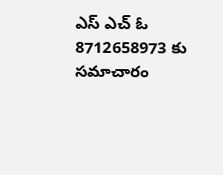ఎస్ ఎచ్ ఓ 8712658973 కు సమాచారం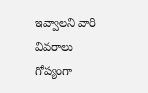ఇవ్వాలని వారి వివరాలు గోప్యంగా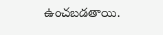ఉంచబడతాయి.